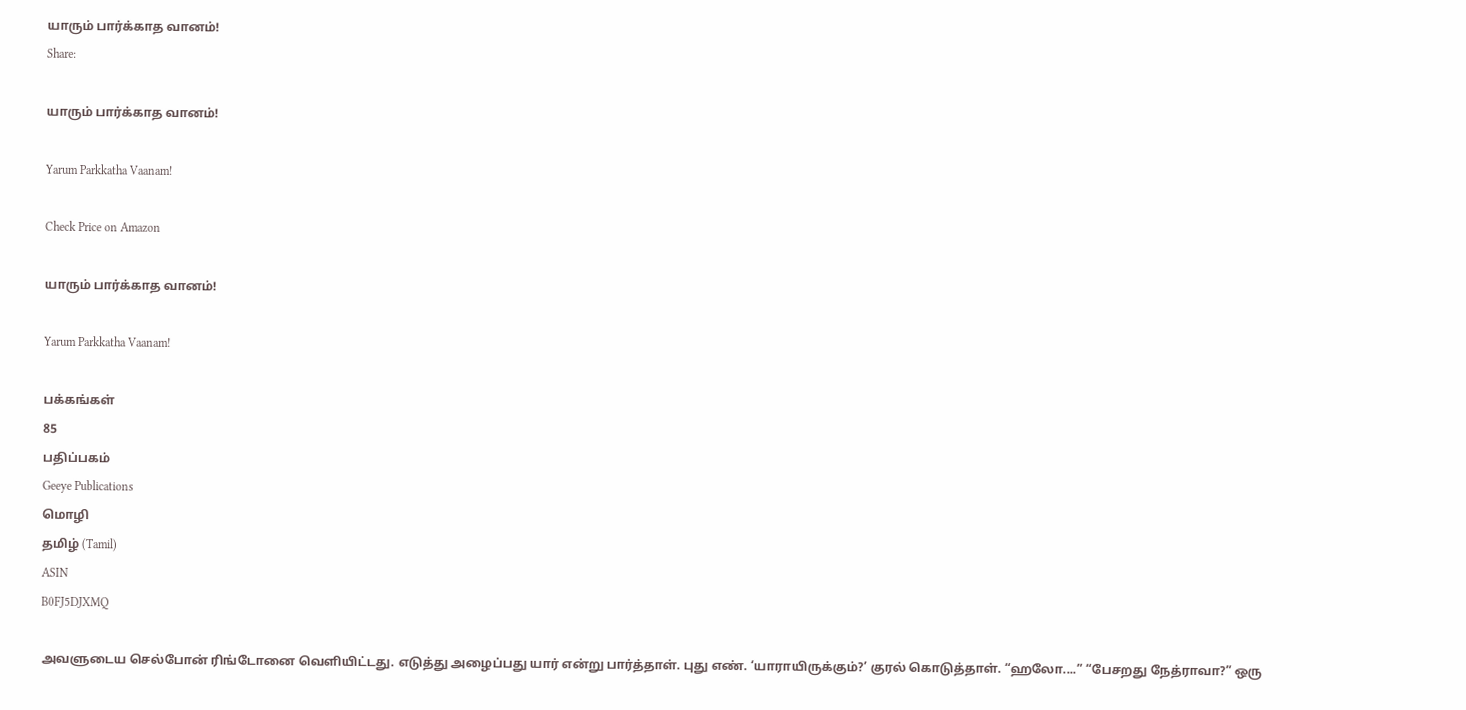யாரும் பார்க்காத வானம்!
Share:

யாரும் பார்க்காத வானம்!

Yarum Parkkatha Vaanam!

Check Price on Amazon

யாரும் பார்க்காத வானம்!

Yarum Parkkatha Vaanam!

பக்கங்கள்
85
பதிப்பகம்
Geeye Publications
மொழி
தமிழ் (Tamil)
ASIN
B0FJ5DJXMQ

அவளுடைய செல்போன் ரிங்டோனை வெளியிட்டது. எடுத்து அழைப்பது யார் என்று பார்த்தாள். புது எண். ‘யாராயிருக்கும்?’ குரல் கொடுத்தாள். “ஹலோ....” “பேசறது நேத்ராவா?” ஒரு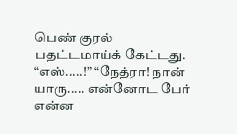பெண் குரல் பதட்டமாய்க் கேட்டது. “எஸ்.....!” “நேத்ரா! நான் யாரு..... என்னோட பேர் என்ன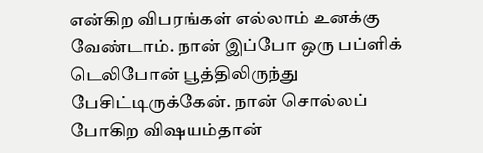என்கிற விபரங்கள் எல்லாம் உனக்கு வேண்டாம். நான் இப்போ ஒரு பப்ளிக் டெலிபோன் பூத்திலிருந்து பேசிட்டிருக்கேன். நான் சொல்லப் போகிற விஷயம்தான்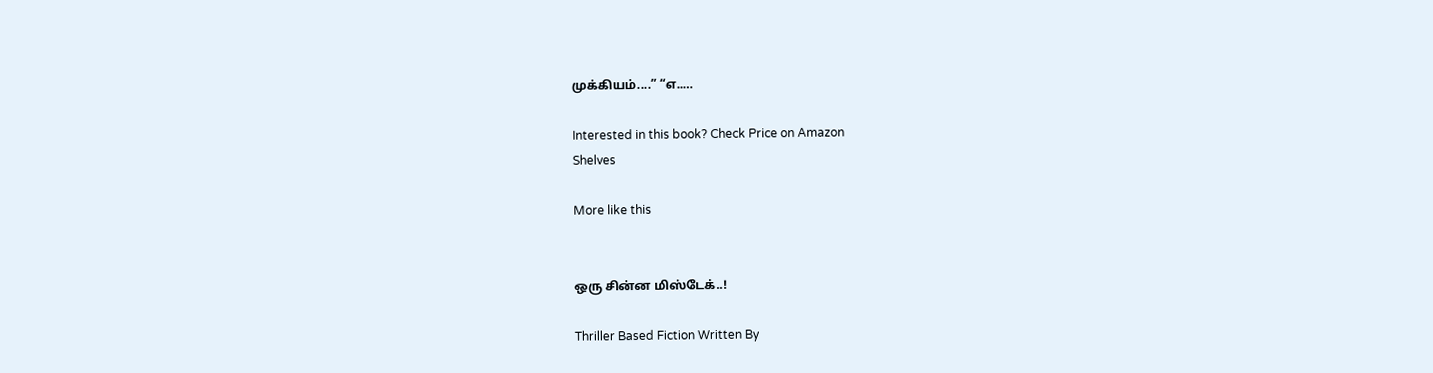முக்கியம்....” “எ..…

Interested in this book? Check Price on Amazon
Shelves

More like this


ஒரு சின்ன மிஸ்டேக்..!

Thriller Based Fiction Written By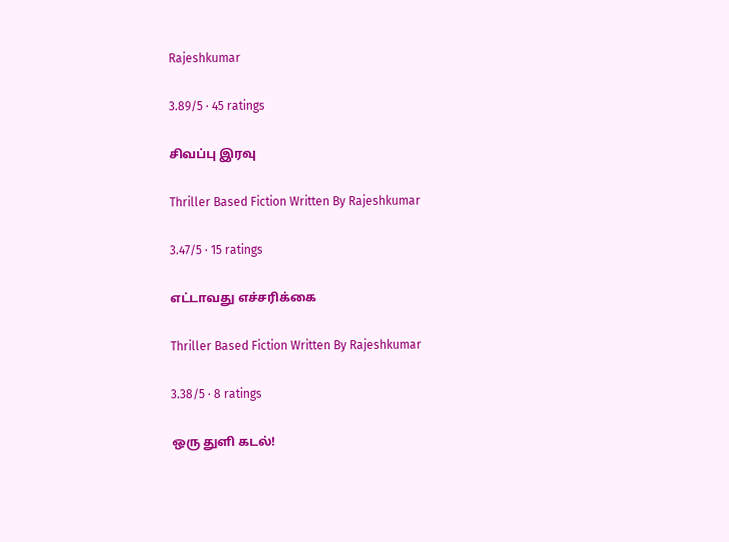Rajeshkumar

3.89/5 · 45 ratings

சிவப்பு இரவு

Thriller Based Fiction Written By Rajeshkumar

3.47/5 · 15 ratings

எட்டாவது எச்சரிக்கை

Thriller Based Fiction Written By Rajeshkumar

3.38/5 · 8 ratings

ஒரு துளி கடல்!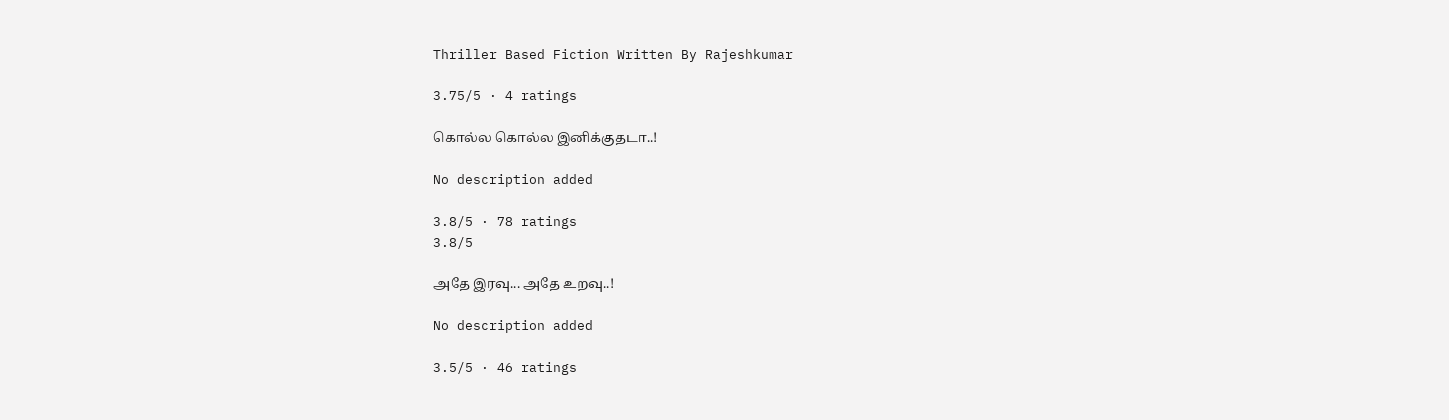Thriller Based Fiction Written By Rajeshkumar

3.75/5 · 4 ratings

கொல்ல கொல்ல இனிக்குதடா..!

No description added

3.8/5 · 78 ratings
3.8/5

அதே இரவு... அதே உறவு..!

No description added

3.5/5 · 46 ratings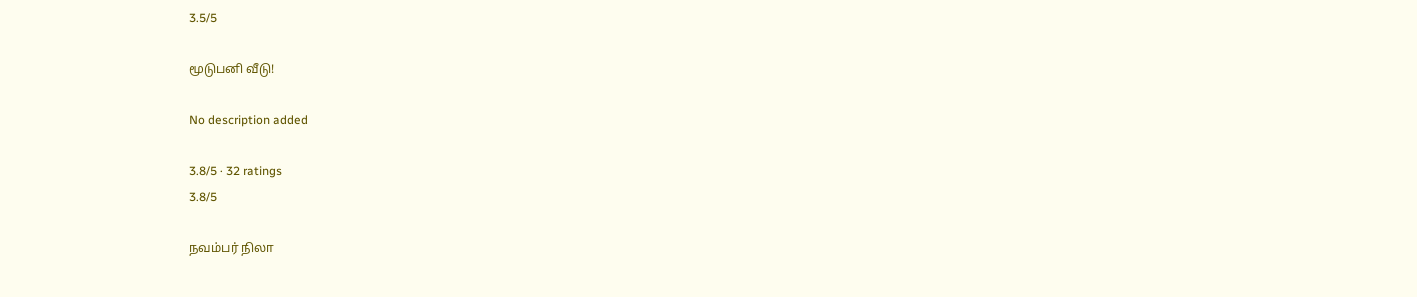3.5/5

மூடுபனி வீடு!

No description added

3.8/5 · 32 ratings
3.8/5

நவம்பர் நிலா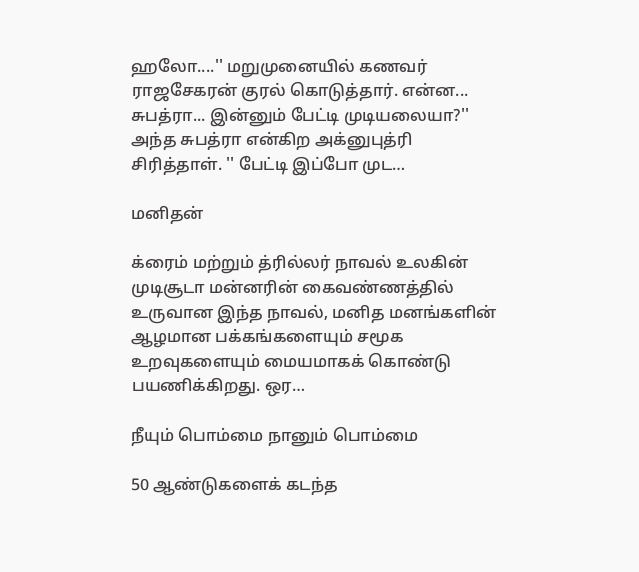ஹலோ....'' மறுமுனையில் கணவர் ராஜசேகரன் குரல் கொடுத்தார். என்ன... சுபத்ரா... இன்னும் பேட்டி முடியலையா?'' அந்த சுபத்ரா என்கிற அக்னுபுத்ரி சிரித்தாள். '' பேட்டி இப்போ முட…

மனிதன்

க்ரைம் மற்றும் த்ரில்லர் நாவல் உலகின் முடிசூடா மன்னரின் கைவண்ணத்தில் உருவான இந்த நாவல், மனித மனங்களின் ஆழமான பக்கங்களையும் சமூக உறவுகளையும் மையமாகக் கொண்டு பயணிக்கிறது. ஒர…

நீயும் பொம்மை நானும் பொம்மை

50 ஆண்டுகளைக் கடந்த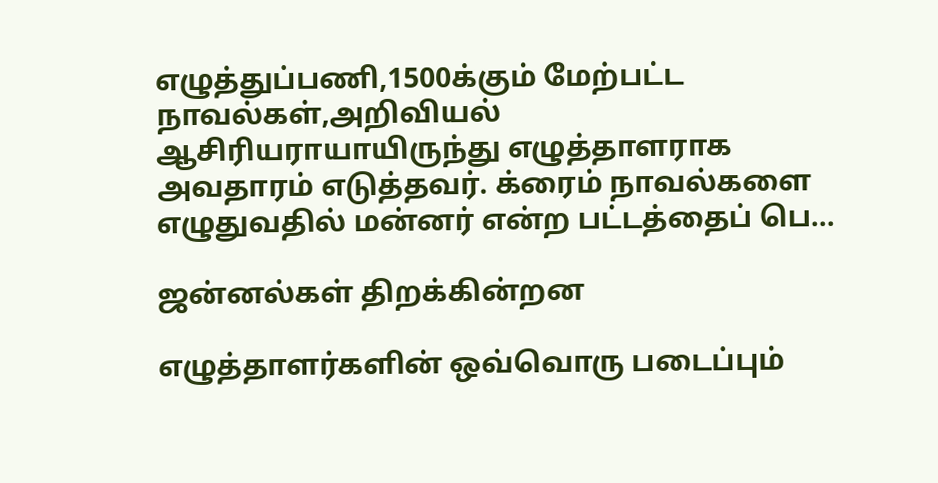எழுத்துப்பணி,1500க்கும் மேற்பட்ட நாவல்கள்,அறிவியல் ஆசிரியராயாயிருந்து எழுத்தாளராக அவதாரம் எடுத்தவர். க்ரைம் நாவல்களை எழுதுவதில் மன்னர் என்ற பட்டத்தைப் பெ…

ஜன்னல்கள் திறக்கின்றன

எழுத்தாளர்களின் ஒவ்வொரு படைப்பும்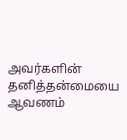அவர்களின் தனித்தன்மையை ஆவணம்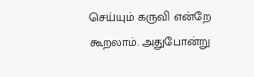செய்யும் கருவி என்றே கூறலாம். அதுபோன்று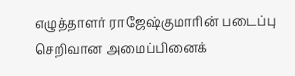எழுத்தாளர் ராஜேஷ்குமாரின் படைப்பு செறிவான அமைப்பினைக்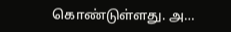கொண்டுள்ளது. அ…